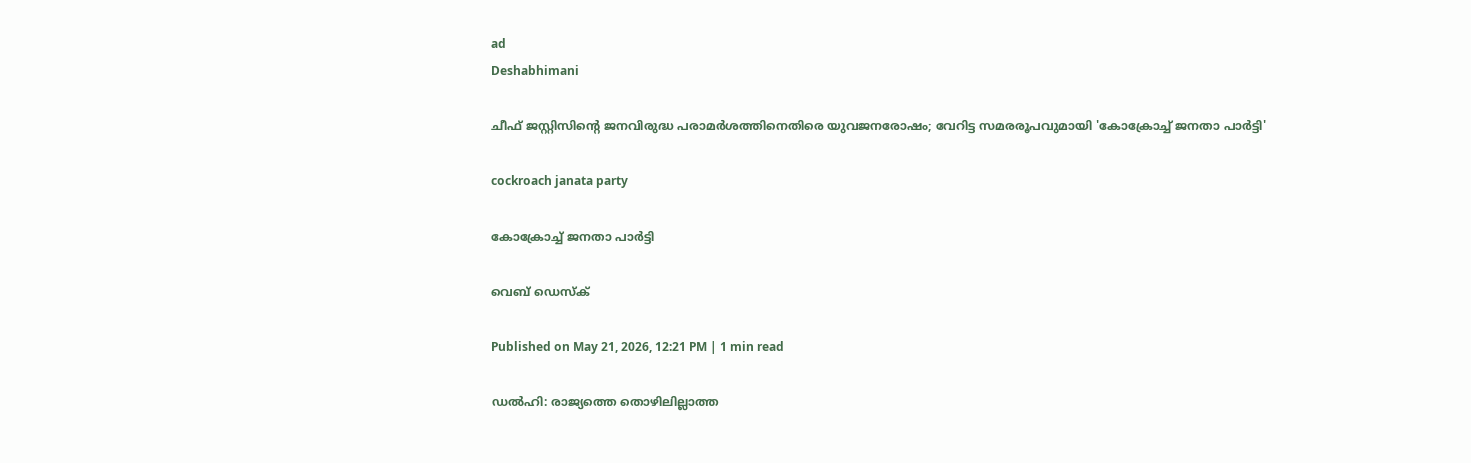ad
Deshabhimani

ചീഫ് ജസ്റ്റിസിന്റെ ജനവിരുദ്ധ പരാമർശത്തിനെതിരെ യുവജനരോഷം; വേറിട്ട സമരരൂപവുമായി 'കോക്രോച്ച് ജനതാ പാർട്ടി'

cockroach janata party

കോക്രോച്ച് ജനതാ പാർട്ടി

വെബ് ഡെസ്ക്

Published on May 21, 2026, 12:21 PM | 1 min read

ഡൽഹി: രാജ്യത്തെ തൊഴിലില്ലാത്ത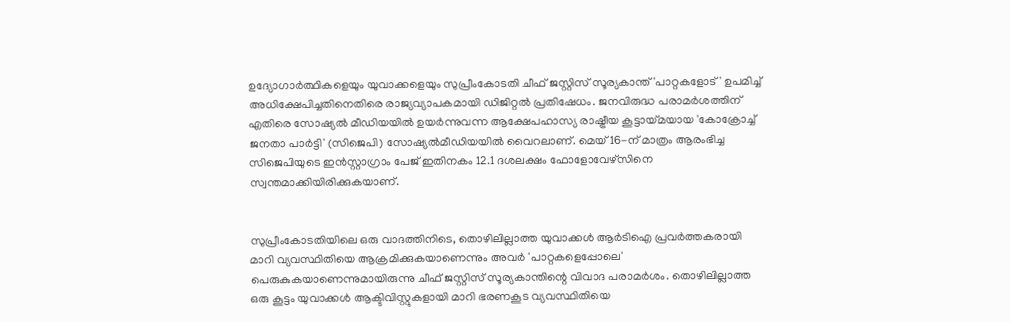ഉദ്യോഗാർത്ഥികളെയും യുവാക്കളെയും സുപ്രീംകോടതി ചീഫ് ജസ്റ്റിസ് സൂര്യകാന്ത് 'പാറ്റകളോട്' ഉപമിച്ച് അധിക്ഷേപിച്ചതിനെതിരെ രാജ്യവ്യാപകമായി ഡിജിറ്റൽ പ്രതിഷേധം. ജനവിരുദ്ധ പരാമർശത്തിന് എതിരെ സോഷ്യൽ മീഡിയയിൽ ഉയർന്നുവന്ന ആക്ഷേപഹാസ്യ രാഷ്ട്രീയ കൂട്ടായ്മയായ 'കോക്രോച്ച് ജനതാ പാർട്ടി' (സിജെപി) സോഷ്യൽമീഡിയയിൽ വൈറലാണ്. മെയ് 16-ന് മാത്രം ആരംഭിച്ച സിജെപിയുടെ ഇൻസ്റ്റാഗ്രാം പേജ് ഇതിനകം 12.1 ദശലക്ഷം ഫോളോവേഴ്സിനെ സ്വന്തമാക്കിയിരിക്കുകയാണ്.


സുപ്രീംകോടതിയിലെ ഒരു വാദത്തിനിടെ, തൊഴിലില്ലാത്ത യുവാക്കൾ ആർടിഐ പ്രവർത്തകരായി മാറി വ്യവസ്ഥിതിയെ ആക്രമിക്കുകയാണെന്നും അവർ 'പാറ്റകളെപ്പോലെ' പെരുകുകയാണെന്നുമായിരുന്നു ചീഫ് ജസ്റ്റിസ് സൂര്യകാന്തിന്റെ വിവാദ പരാമർശം. തൊഴിലില്ലാത്ത ഒരു കൂട്ടം യുവാക്കൾ ആക്ടിവിസ്റ്റുകളായി മാറി ഭരണകൂട വ്യവസ്ഥിതിയെ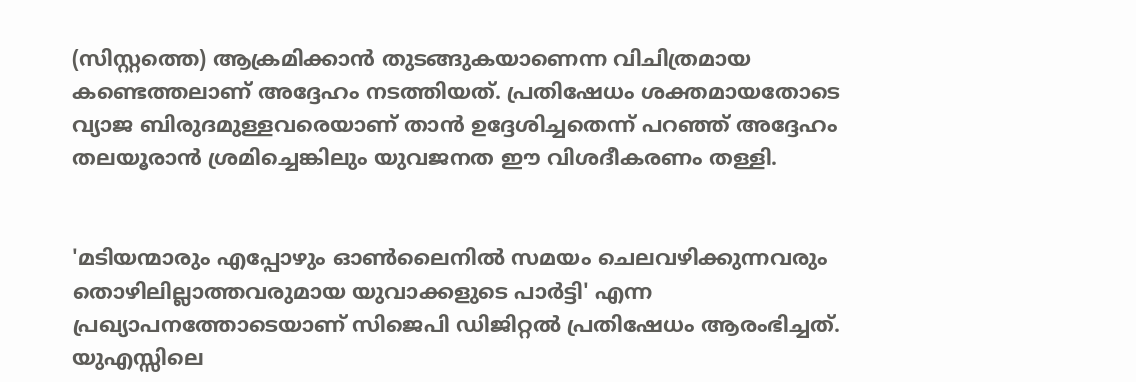(സിസ്റ്റത്തെ) ആക്രമിക്കാൻ തുടങ്ങുകയാണെന്ന വിചിത്രമായ കണ്ടെത്തലാണ് അദ്ദേഹം നടത്തിയത്. പ്രതിഷേധം ശക്തമായതോടെ വ്യാജ ബിരുദമുള്ളവരെയാണ് താൻ ഉദ്ദേശിച്ചതെന്ന് പറഞ്ഞ് അദ്ദേഹം തലയൂരാൻ ശ്രമിച്ചെങ്കിലും യുവജനത ഈ വിശദീകരണം തള്ളി.


'മടിയന്മാരും എപ്പോഴും ഓൺലൈനിൽ സമയം ചെലവഴിക്കുന്നവരും തൊഴിലില്ലാത്തവരുമായ യുവാക്കളുടെ പാർട്ടി' എന്ന പ്രഖ്യാപനത്തോടെയാണ് സിജെപി ഡിജിറ്റൽ പ്രതിഷേധം ആരംഭിച്ചത്. യുഎസ്സിലെ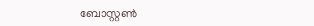ബോസ്റ്റൺ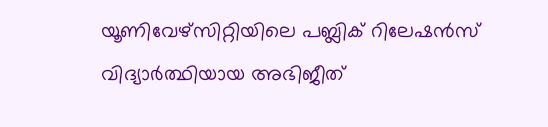യൂണിവേഴ്സിറ്റിയിലെ പബ്ലിക് റിലേഷൻസ് വിദ്യാർത്ഥിയായ അഭിജീത്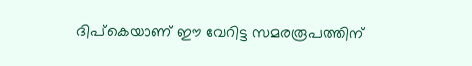ദിപ്കെയാണ് ഈ വേറിട്ട സമരരൂപത്തിന്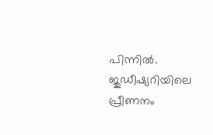പിന്നിൽ. ജുഡീഷ്യറിയിലെ പ്രീണനം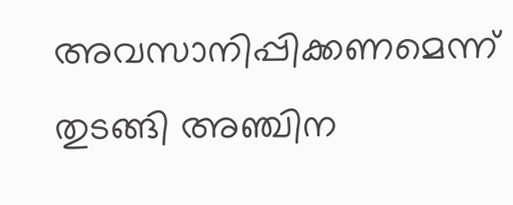അവസാനിപ്പിക്കണമെന്ന് തുടങ്ങി അഞ്ചിന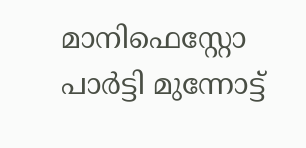മാനിഫെസ്റ്റോ പാർട്ടി മുന്നോട്ട്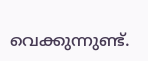വെക്കുന്നുണ്ട്.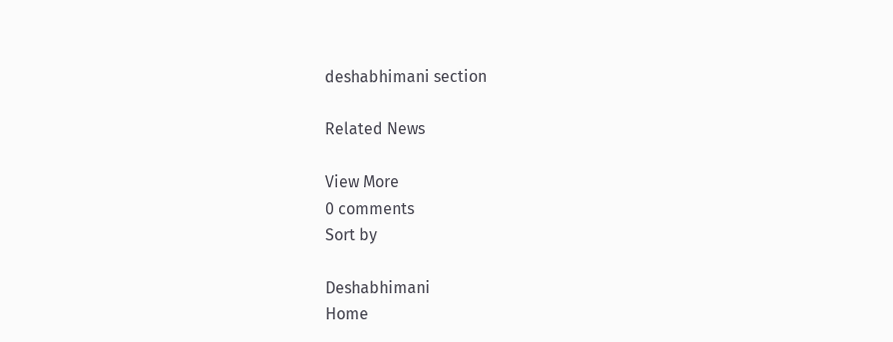deshabhimani section

Related News

View More
0 comments
Sort by

Deshabhimani
Home